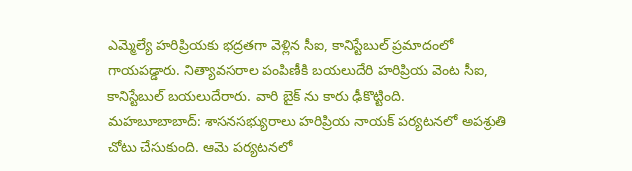ఎమ్మెల్యే హరిప్రియకు భద్రతగా వెళ్లిన సీఐ, కానిస్టేబుల్ ప్రమాదంలో గాయపడ్డారు. నిత్యావసరాల పంపిణీకి బయలుదేరి హరిప్రియ వెంట సీఐ, కానిస్టేబుల్ బయలుదేరారు. వారి బైక్ ను కారు ఢీకొట్టింది.
మహబూబాబాద్: శాసనసభ్యురాలు హరిప్రియ నాయక్ పర్యటనలో అపశ్రుతి చోటు చేసుకుంది. ఆమె పర్యటనలో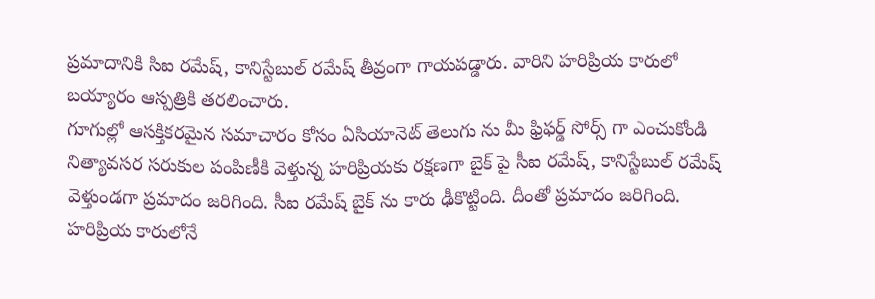ప్రమాదానికి సిఐ రమేష్, కానిస్టేబుల్ రమేష్ తీవ్రంగా గాయపడ్డారు. వారిని హరిప్రియ కారులో బయ్యారం ఆస్పత్రికి తరలించారు.
గూగుల్లో ఆసక్తికరమైన సమాచారం కోసం ఏసియానెట్ తెలుగు ను మీ ఫ్రిఫర్డ్ సోర్స్ గా ఎంచుకోండి
నిత్యావసర సరుకుల పంపిణీకి వెళ్తున్న హరిప్రియకు రక్షణగా బైక్ పై సీఐ రమేష్, కానిస్టేబుల్ రమేష్ వెళ్తుండగా ప్రమాదం జరిగింది. సీఐ రమేష్ బైక్ ను కారు ఢీకొట్టింది. దీంతో ప్రమాదం జరిగింది.
హరిప్రియ కారులోనే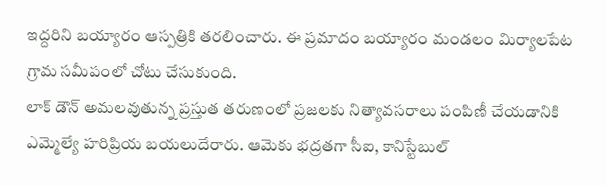ఇద్దరిని బయ్యారం ఆస్పత్రికి తరలించారు. ఈ ప్రమాదం బయ్యారం మండలం మిర్యాలపేట గ్రామ సమీపంలో చోటు చేసుకుంది.
లాక్ డౌన్ అమలవుతున్న ప్రస్తుత తరుణంలో ప్రజలకు నిత్యావసరాలు పంపిణీ చేయడానికి ఎమ్మెల్యే హరిప్రియ బయలుదేరారు. ఆమెకు భద్రతగా సీఐ, కానిస్టేబుల్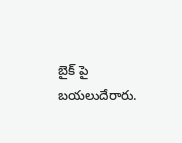బైక్ పై బయలుదేరారు.